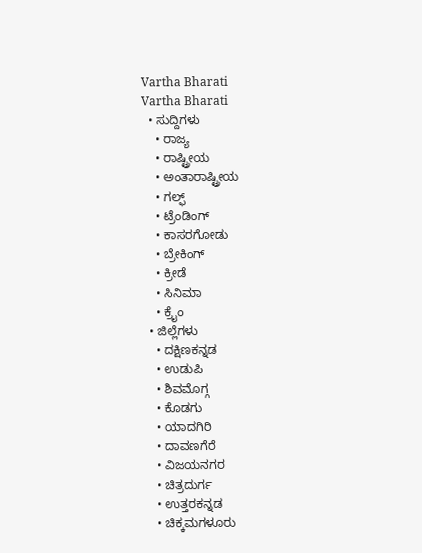Vartha Bharati
Vartha Bharati
  • ಸುದ್ದಿಗಳು
    • ರಾಜ್ಯ
    • ರಾಷ್ಟ್ರೀಯ
    • ಅಂತಾರಾಷ್ಟ್ರೀಯ
    • ಗಲ್ಫ್
    • ಟ್ರೆಂಡಿಂಗ್
    • ಕಾಸರಗೋಡು
    • ಬ್ರೇಕಿಂಗ್
    • ಕ್ರೀಡೆ
    • ಸಿನಿಮಾ
    • ಕ್ರೈಂ
  • ಜಿಲ್ಲೆಗಳು
    • ದಕ್ಷಿಣಕನ್ನಡ
    • ಉಡುಪಿ
    • ಶಿವಮೊಗ್ಗ
    • ಕೊಡಗು
    • ಯಾದಗಿರಿ
    • ದಾವಣಗೆರೆ
    • ವಿಜಯನಗರ
    • ಚಿತ್ರದುರ್ಗ
    • ಉತ್ತರಕನ್ನಡ
    • ಚಿಕ್ಕಮಗಳೂರು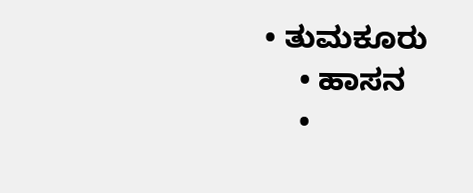• ತುಮಕೂರು
    • ಹಾಸನ
    •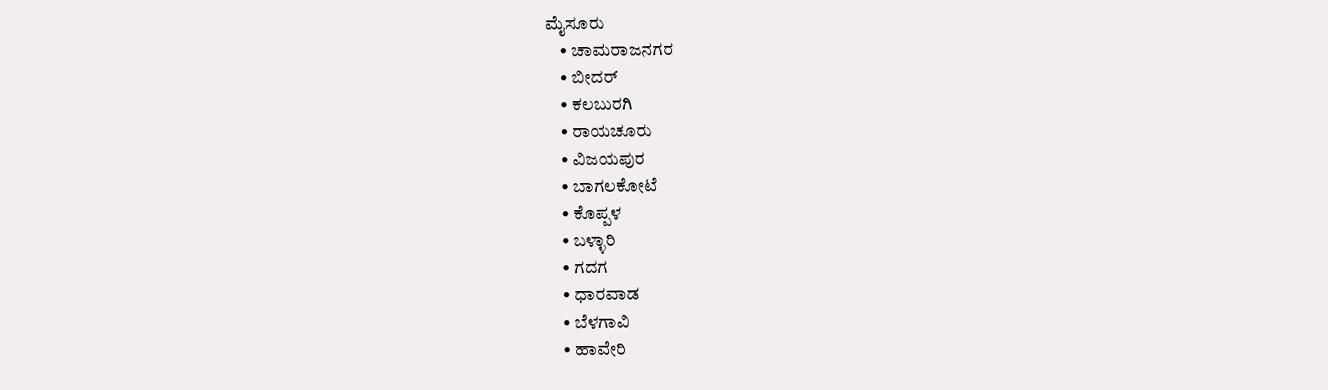ಮೈಸೂರು
    • ಚಾಮರಾಜನಗರ
    • ಬೀದರ್‌
    • ಕಲಬುರಗಿ
    • ರಾಯಚೂರು
    • ವಿಜಯಪುರ
    • ಬಾಗಲಕೋಟೆ
    • ಕೊಪ್ಪಳ
    • ಬಳ್ಳಾರಿ
    • ಗದಗ
    • ಧಾರವಾಡ‌
    • ಬೆಳಗಾವಿ
    • ಹಾವೇರಿ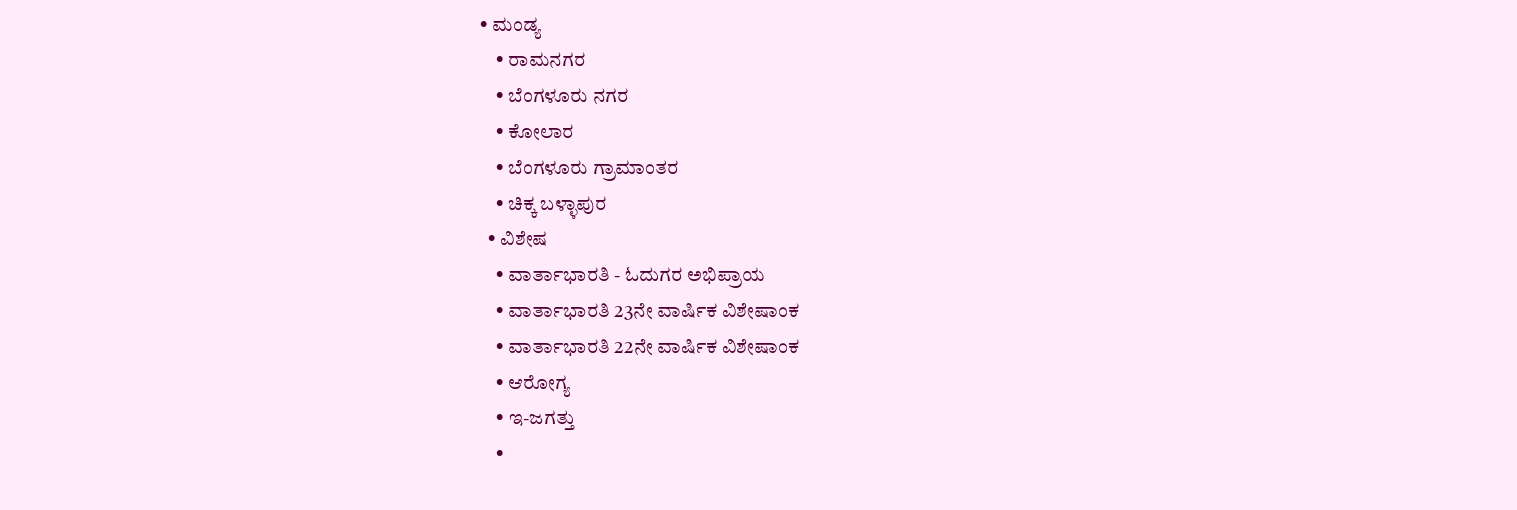• ಮಂಡ್ಯ
    • ರಾಮನಗರ
    • ಬೆಂಗಳೂರು ನಗರ
    • ಕೋಲಾರ
    • ಬೆಂಗಳೂರು ಗ್ರಾಮಾಂತರ
    • ಚಿಕ್ಕ ಬಳ್ಳಾಪುರ
  • ವಿಶೇಷ
    • ವಾರ್ತಾಭಾರತಿ - ಓದುಗರ ಅಭಿಪ್ರಾಯ
    • ವಾರ್ತಾಭಾರತಿ 23ನೇ ವಾರ್ಷಿಕ ವಿಶೇಷಾಂಕ
    • ವಾರ್ತಾಭಾರತಿ 22ನೇ ವಾರ್ಷಿಕ ವಿಶೇಷಾಂಕ
    • ಆರೋಗ್ಯ
    • ಇ-ಜಗತ್ತು
    •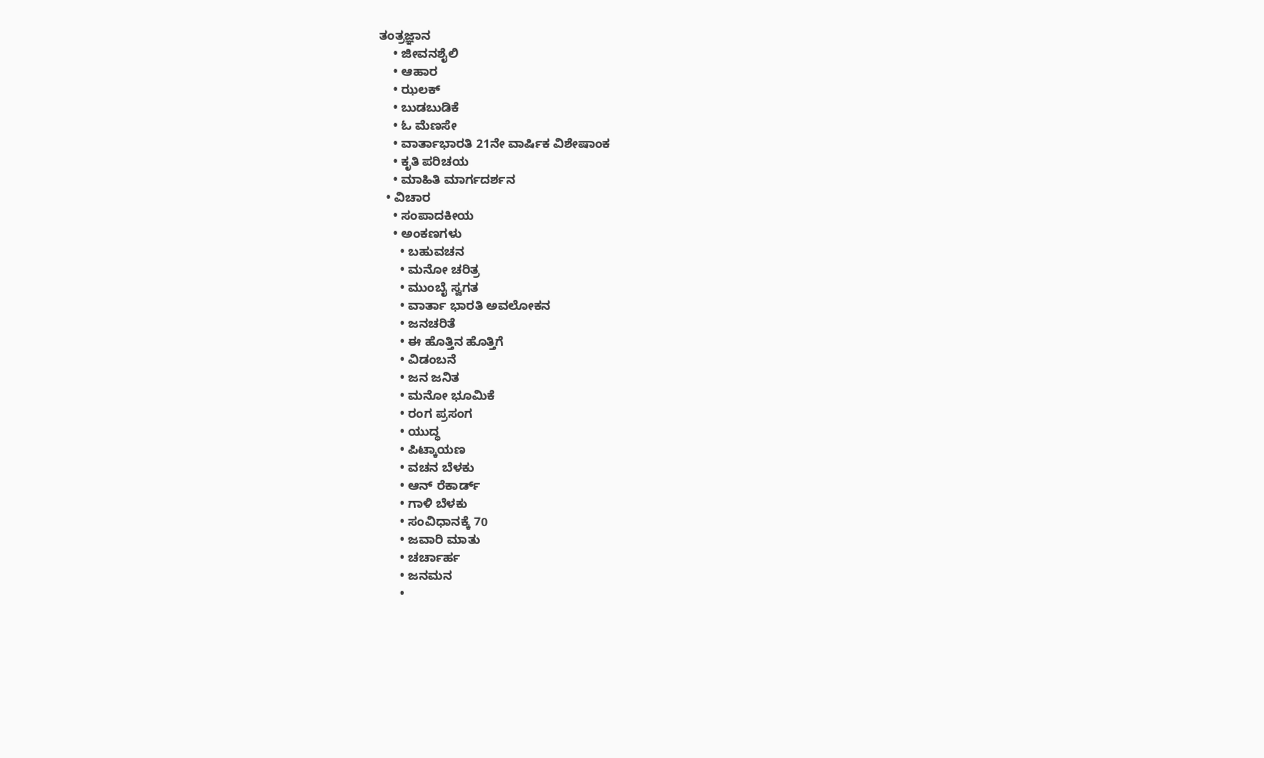ತಂತ್ರಜ್ಞಾನ
    • ಜೀವನಶೈಲಿ
    • ಆಹಾರ
    • ಝಲಕ್
    • ಬುಡಬುಡಿಕೆ
    • ಓ ಮೆಣಸೇ
    • ವಾರ್ತಾಭಾರತಿ 21ನೇ ವಾರ್ಷಿಕ ವಿಶೇಷಾಂಕ
    • ಕೃತಿ ಪರಿಚಯ
    • ಮಾಹಿತಿ ಮಾರ್ಗದರ್ಶನ
  • ವಿಚಾರ
    • ಸಂಪಾದಕೀಯ
    • ಅಂಕಣಗಳು
      • ಬಹುವಚನ
      • ಮನೋ ಚರಿತ್ರ
      • ಮುಂಬೈ ಸ್ವಗತ
      • ವಾರ್ತಾ ಭಾರತಿ ಅವಲೋಕನ
      • ಜನಚರಿತೆ
      • ಈ ಹೊತ್ತಿನ ಹೊತ್ತಿಗೆ
      • ವಿಡಂಬನೆ
      • ಜನ ಜನಿತ
      • ಮನೋ ಭೂಮಿಕೆ
      • ರಂಗ ಪ್ರಸಂಗ
      • ಯುದ್ಧ
      • ಪಿಟ್ಕಾಯಣ
      • ವಚನ ಬೆಳಕು
      • ಆನ್ ರೆಕಾರ್ಡ್
      • ಗಾಳಿ ಬೆಳಕು
      • ಸಂವಿಧಾನಕ್ಕೆ 70
      • ಜವಾರಿ ಮಾತು
      • ಚರ್ಚಾರ್ಹ
      • ಜನಮನ
      •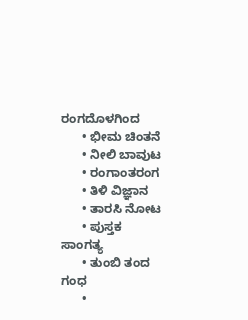ರಂಗದೊಳಗಿಂದ
      • ಭೀಮ ಚಿಂತನೆ
      • ನೀಲಿ ಬಾವುಟ
      • ರಂಗಾಂತರಂಗ
      • ತಿಳಿ ವಿಜ್ಞಾನ
      • ತಾರಸಿ ನೋಟ
      • ಪುಸ್ತಕ ಸಾಂಗತ್ಯ
      • ತುಂಬಿ ತಂದ ಗಂಧ
      •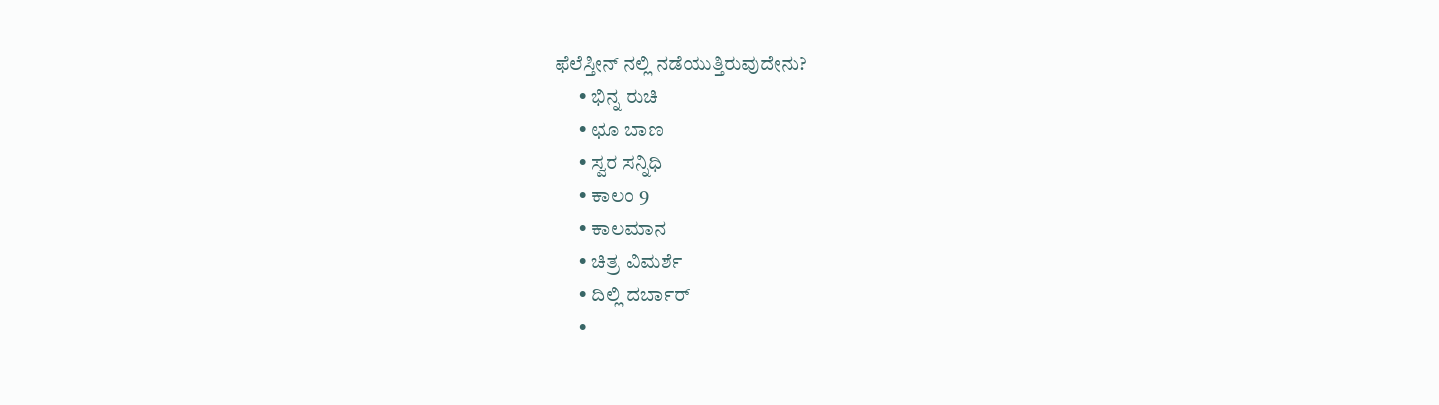ಫೆಲೆಸ್ತೀನ್ ‌ನಲ್ಲಿ ನಡೆಯುತ್ತಿರುವುದೇನು?
      • ಭಿನ್ನ ರುಚಿ
      • ಛೂ ಬಾಣ
      • ಸ್ವರ ಸನ್ನಿಧಿ
      • ಕಾಲಂ 9
      • ಕಾಲಮಾನ
      • ಚಿತ್ರ ವಿಮರ್ಶೆ
      • ದಿಲ್ಲಿ ದರ್ಬಾರ್
      •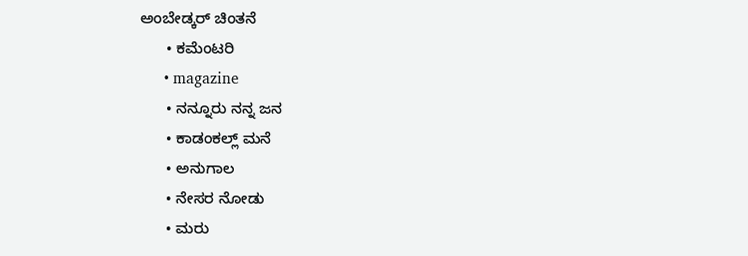ಅಂಬೇಡ್ಕರ್ ಚಿಂತನೆ
      • ಕಮೆಂಟರಿ
      • magazine
      • ನನ್ನೂರು ನನ್ನ ಜನ
      • ಕಾಡಂಕಲ್ಲ್ ಮನೆ
      • ಅನುಗಾಲ
      • ನೇಸರ ನೋಡು
      • ಮರು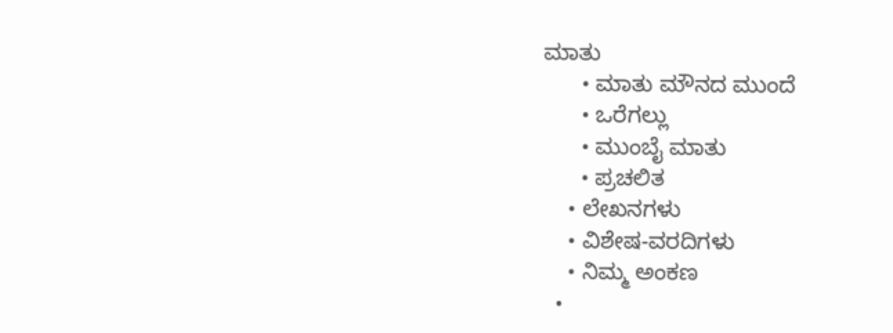ಮಾತು
      • ಮಾತು ಮೌನದ ಮುಂದೆ
      • ಒರೆಗಲ್ಲು
      • ಮುಂಬೈ ಮಾತು
      • ಪ್ರಚಲಿತ
    • ಲೇಖನಗಳು
    • ವಿಶೇಷ-ವರದಿಗಳು
    • ನಿಮ್ಮ ಅಂಕಣ
  •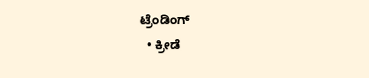ಟ್ರೆಂಡಿಂಗ್
  • ಕ್ರೀಡೆ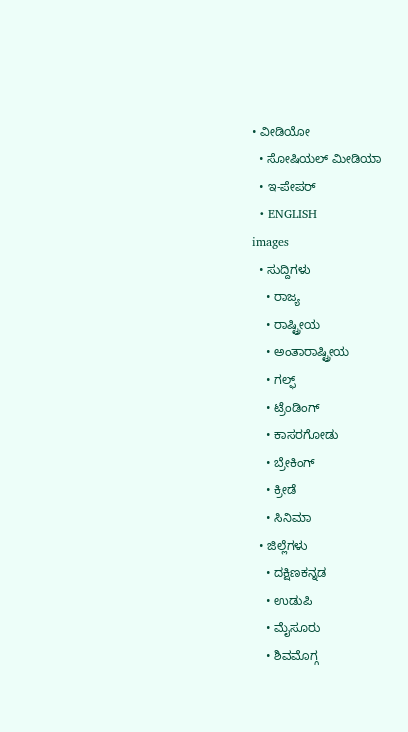• ವೀಡಿಯೋ
  • ಸೋಷಿಯಲ್ ಮೀಡಿಯಾ
  • ಇ-ಪೇಪರ್
  • ENGLISH
images
  • ಸುದ್ದಿಗಳು
    • ರಾಜ್ಯ
    • ರಾಷ್ಟ್ರೀಯ
    • ಅಂತಾರಾಷ್ಟ್ರೀಯ
    • ಗಲ್ಫ್
    • ಟ್ರೆಂಡಿಂಗ್
    • ಕಾಸರಗೋಡು
    • ಬ್ರೇಕಿಂಗ್
    • ಕ್ರೀಡೆ
    • ಸಿನಿಮಾ
  • ಜಿಲ್ಲೆಗಳು
    • ದಕ್ಷಿಣಕನ್ನಡ
    • ಉಡುಪಿ
    • ಮೈಸೂರು
    • ಶಿವಮೊಗ್ಗ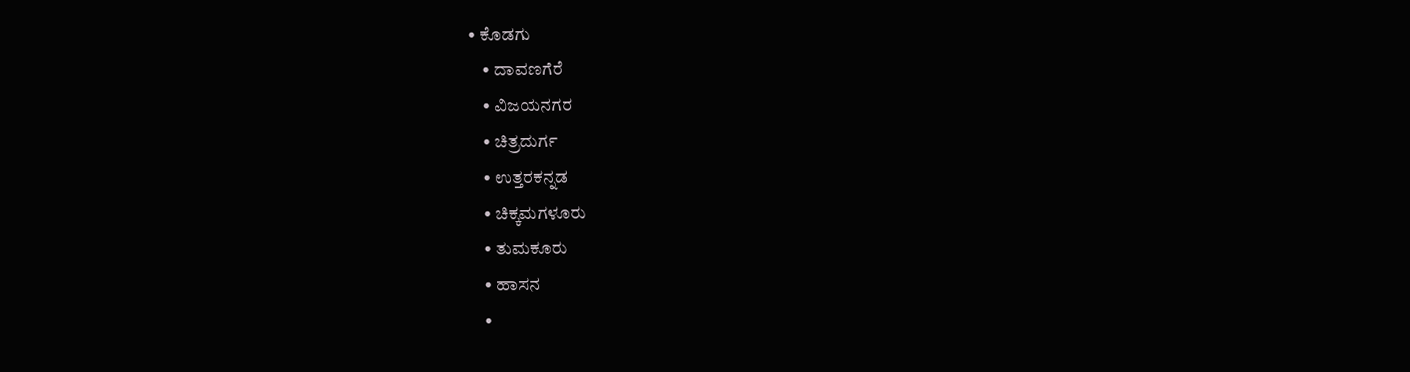• ಕೊಡಗು
    • ದಾವಣಗೆರೆ
    • ವಿಜಯನಗರ
    • ಚಿತ್ರದುರ್ಗ
    • ಉತ್ತರಕನ್ನಡ
    • ಚಿಕ್ಕಮಗಳೂರು
    • ತುಮಕೂರು
    • ಹಾಸನ
    •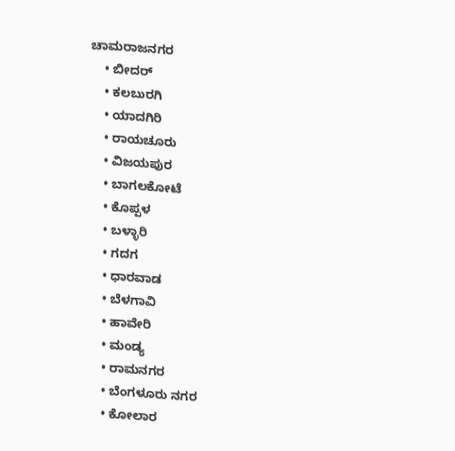ಚಾಮರಾಜನಗರ
    • ಬೀದರ್‌
    • ಕಲಬುರಗಿ
    • ಯಾದಗಿರಿ
    • ರಾಯಚೂರು
    • ವಿಜಯಪುರ
    • ಬಾಗಲಕೋಟೆ
    • ಕೊಪ್ಪಳ
    • ಬಳ್ಳಾರಿ
    • ಗದಗ
    • ಧಾರವಾಡ
    • ಬೆಳಗಾವಿ
    • ಹಾವೇರಿ
    • ಮಂಡ್ಯ
    • ರಾಮನಗರ
    • ಬೆಂಗಳೂರು ನಗರ
    • ಕೋಲಾರ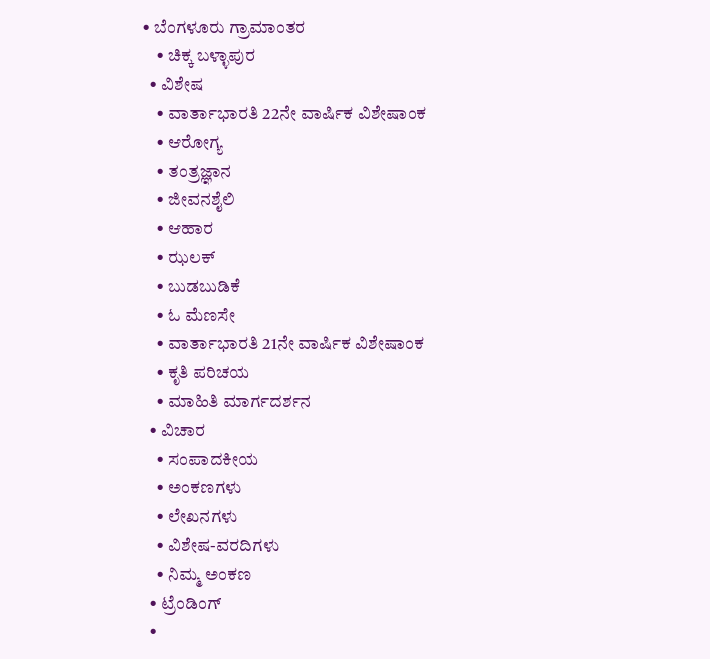• ಬೆಂಗಳೂರು ಗ್ರಾಮಾಂತರ
    • ಚಿಕ್ಕ ಬಳ್ಳಾಪುರ
  • ವಿಶೇಷ
    • ವಾರ್ತಾಭಾರತಿ 22ನೇ ವಾರ್ಷಿಕ ವಿಶೇಷಾಂಕ
    • ಆರೋಗ್ಯ
    • ತಂತ್ರಜ್ಞಾನ
    • ಜೀವನಶೈಲಿ
    • ಆಹಾರ
    • ಝಲಕ್
    • ಬುಡಬುಡಿಕೆ
    • ಓ ಮೆಣಸೇ
    • ವಾರ್ತಾಭಾರತಿ 21ನೇ ವಾರ್ಷಿಕ ವಿಶೇಷಾಂಕ
    • ಕೃತಿ ಪರಿಚಯ
    • ಮಾಹಿತಿ ಮಾರ್ಗದರ್ಶನ
  • ವಿಚಾರ
    • ಸಂಪಾದಕೀಯ
    • ಅಂಕಣಗಳು
    • ಲೇಖನಗಳು
    • ವಿಶೇಷ-ವರದಿಗಳು
    • ನಿಮ್ಮ ಅಂಕಣ
  • ಟ್ರೆಂಡಿಂಗ್
  •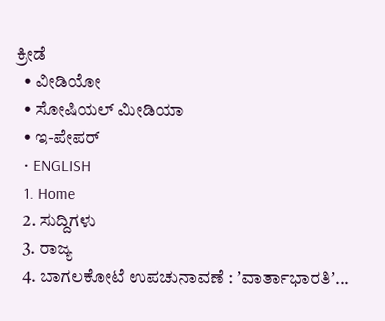ಕ್ರೀಡೆ
  • ವೀಡಿಯೋ
  • ಸೋಷಿಯಲ್ ಮೀಡಿಯಾ
  • ಇ-ಪೇಪರ್
  • ENGLISH
  1. Home
  2. ಸುದ್ದಿಗಳು
  3. ರಾಜ್ಯ
  4. ಬಾಗಲಕೋಟೆ ಉಪಚುನಾವಣೆ : ʼವಾರ್ತಾಭಾರತಿʼ...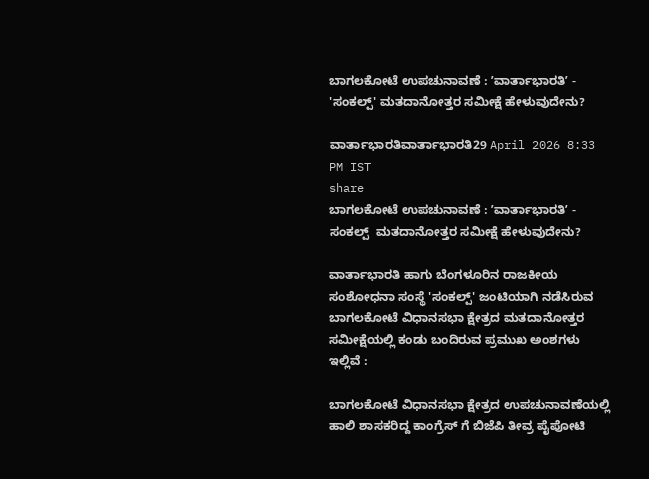ಬಾಗಲಕೋಟೆ ಉಪಚುನಾವಣೆ : ʼವಾರ್ತಾಭಾರತಿʼ - 'ಸಂಕಲ್ಪ್' ಮತದಾನೋತ್ತರ ಸಮೀಕ್ಷೆ ಹೇಳುವುದೇನು?

ವಾರ್ತಾಭಾರತಿವಾರ್ತಾಭಾರತಿ29 April 2026 8:33 PM IST
share
ಬಾಗಲಕೋಟೆ ಉಪಚುನಾವಣೆ : ʼವಾರ್ತಾಭಾರತಿʼ - ಸಂಕಲ್ಪ್  ಮತದಾನೋತ್ತರ ಸಮೀಕ್ಷೆ ಹೇಳುವುದೇನು?

ವಾರ್ತಾಭಾರತಿ ಹಾಗು ಬೆಂಗಳೂರಿನ ರಾಜಕೀಯ ಸಂಶೋಧನಾ ಸಂಸ್ಥೆ 'ಸಂಕಲ್ಪ್' ಜಂಟಿಯಾಗಿ ನಡೆಸಿರುವ ಬಾಗಲಕೋಟೆ ವಿಧಾನಸಭಾ ಕ್ಷೇತ್ರದ ಮತದಾನೋತ್ತರ ಸಮೀಕ್ಷೆಯಲ್ಲಿ ಕಂಡು ಬಂದಿರುವ ಪ್ರಮುಖ ಅಂಶಗಳು ಇಲ್ಲಿವೆ :

ಬಾಗಲಕೋಟೆ ವಿಧಾನಸಭಾ ಕ್ಷೇತ್ರದ ಉಪಚುನಾವಣೆಯಲ್ಲಿ ಹಾಲಿ ಶಾಸಕರಿದ್ದ ಕಾಂಗ್ರೆಸ್ ಗೆ ಬಿಜೆಪಿ ತೀವ್ರ ಪೈಪೋಟಿ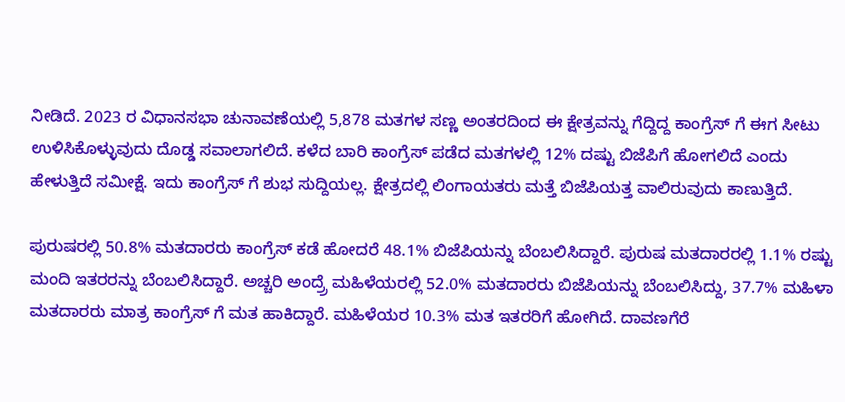ನೀಡಿದೆ. 2023 ರ ವಿಧಾನಸಭಾ ಚುನಾವಣೆಯಲ್ಲಿ 5,878 ಮತಗಳ ಸಣ್ಣ ಅಂತರದಿಂದ ಈ ಕ್ಷೇತ್ರವನ್ನು ಗೆದ್ದಿದ್ದ ಕಾಂಗ್ರೆಸ್ ಗೆ ಈಗ ಸೀಟು ಉಳಿಸಿಕೊಳ್ಳುವುದು ದೊಡ್ಡ ಸವಾಲಾಗಲಿದೆ. ಕಳೆದ ಬಾರಿ ಕಾಂಗ್ರೆಸ್ ಪಡೆದ ಮತಗಳಲ್ಲಿ 12% ದಷ್ಟು ಬಿಜೆಪಿಗೆ ಹೋಗಲಿದೆ ಎಂದು ಹೇಳುತ್ತಿದೆ ಸಮೀಕ್ಷೆ. ಇದು ಕಾಂಗ್ರೆಸ್ ಗೆ ಶುಭ ಸುದ್ದಿಯಲ್ಲ. ಕ್ಷೇತ್ರದಲ್ಲಿ ಲಿಂಗಾಯತರು ಮತ್ತೆ ಬಿಜೆಪಿಯತ್ತ ವಾಲಿರುವುದು ಕಾಣುತ್ತಿದೆ.

ಪುರುಷರಲ್ಲಿ 50.8% ಮತದಾರರು ಕಾಂಗ್ರೆಸ್ ಕಡೆ ಹೋದರೆ 48.1% ಬಿಜೆಪಿಯನ್ನು ಬೆಂಬಲಿಸಿದ್ದಾರೆ. ಪುರುಷ ಮತದಾರರಲ್ಲಿ 1.1% ರಷ್ಟು ಮಂದಿ ಇತರರನ್ನು ಬೆಂಬಲಿಸಿದ್ದಾರೆ. ಅಚ್ಚರಿ ಅಂದ್ರ್ರೆ ಮಹಿಳೆಯರಲ್ಲಿ 52.0% ಮತದಾರರು ಬಿಜೆಪಿಯನ್ನು ಬೆಂಬಲಿಸಿದ್ದು, 37.7% ಮಹಿಳಾ ಮತದಾರರು ಮಾತ್ರ ಕಾಂಗ್ರೆಸ್ ಗೆ ಮತ ಹಾಕಿದ್ದಾರೆ. ಮಹಿಳೆಯರ 10.3% ಮತ ಇತರರಿಗೆ ಹೋಗಿದೆ. ದಾವಣಗೆರೆ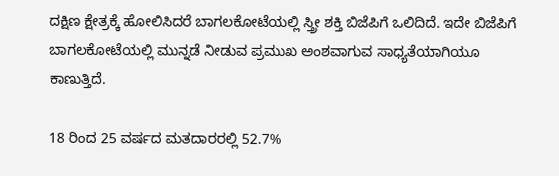ದಕ್ಷಿಣ ಕ್ಷೇತ್ರಕ್ಕೆ ಹೋಲಿಸಿದರೆ ಬಾಗಲಕೋಟೆಯಲ್ಲಿ ಸ್ತ್ರೀ ಶಕ್ತಿ ಬಿಜೆಪಿಗೆ ಒಲಿದಿದೆ. ಇದೇ ಬಿಜೆಪಿಗೆ ಬಾಗಲಕೋಟೆಯಲ್ಲಿ ಮುನ್ನಡೆ ನೀಡುವ ಪ್ರಮುಖ ಅಂಶವಾಗುವ ಸಾಧ್ಯತೆಯಾಗಿಯೂ ಕಾಣುತ್ತಿದೆ.

18 ರಿಂದ 25 ವರ್ಷದ ಮತದಾರರಲ್ಲಿ 52.7%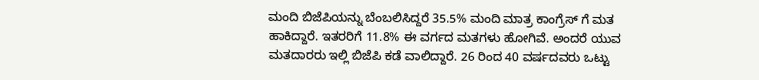ಮಂದಿ ಬಿಜೆಪಿಯನ್ನು ಬೆಂಬಲಿಸಿದ್ದರೆ 35.5% ಮಂದಿ ಮಾತ್ರ ಕಾಂಗ್ರೆಸ್ ಗೆ ಮತ ಹಾಕಿದ್ದಾರೆ. ಇತರರಿಗೆ 11.8% ಈ ವರ್ಗದ ಮತಗಳು ಹೋಗಿವೆ. ಅಂದರೆ ಯುವ ಮತದಾರರು ಇಲ್ಲಿ ಬಿಜೆಪಿ ಕಡೆ ವಾಲಿದ್ದಾರೆ. 26 ರಿಂದ 40 ವರ್ಷದವರು ಒಟ್ಟು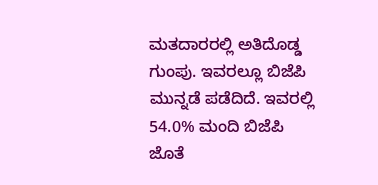ಮತದಾರರಲ್ಲಿ ಅತಿದೊಡ್ಡ ಗುಂಪು. ಇವರಲ್ಲೂ ಬಿಜೆಪಿ ಮುನ್ನಡೆ ಪಡೆದಿದೆ. ಇವರಲ್ಲಿ 54.0% ಮಂದಿ ಬಿಜೆಪಿ ಜೊತೆ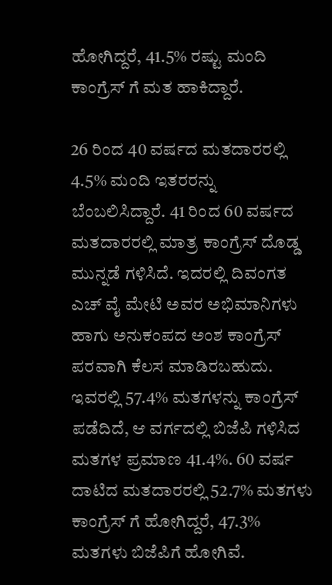ಹೋಗಿದ್ದರೆ, 41.5% ರಷ್ಟು ಮಂದಿ ಕಾಂಗ್ರೆಸ್ ಗೆ ಮತ ಹಾಕಿದ್ದಾರೆ.

26 ರಿಂದ 40 ವರ್ಷದ ಮತದಾರರಲ್ಲಿ 4.5% ಮಂದಿ ಇತರರನ್ನು ಬೆಂಬಲಿಸಿದ್ದಾರೆ. 41 ರಿಂದ 60 ವರ್ಷದ ಮತದಾರರಲ್ಲಿ ಮಾತ್ರ ಕಾಂಗ್ರೆಸ್ ದೊಡ್ಡ ಮುನ್ನಡೆ ಗಳಿಸಿದೆ. ಇದರಲ್ಲಿ ದಿವಂಗತ ಎಚ್ ವೈ ಮೇಟಿ ಅವರ ಅಭಿಮಾನಿಗಳು ಹಾಗು ಅನುಕಂಪದ ಅಂಶ ಕಾಂಗ್ರೆಸ್ ಪರವಾಗಿ ಕೆಲಸ ಮಾಡಿರಬಹುದು. ಇವರಲ್ಲಿ 57.4% ಮತಗಳನ್ನು ಕಾಂಗ್ರೆಸ್ ಪಡೆದಿದೆ, ಆ ವರ್ಗದಲ್ಲಿ ಬಿಜೆಪಿ ಗಳಿಸಿದ ಮತಗಳ ಪ್ರಮಾಣ 41.4%. 60 ವರ್ಷ ದಾಟಿದ ಮತದಾರರಲ್ಲಿ 52.7% ಮತಗಳು ಕಾಂಗ್ರೆಸ್ ಗೆ ಹೋಗಿದ್ದರೆ, 47.3% ಮತಗಳು ಬಿಜೆಪಿಗೆ ಹೋಗಿವೆ.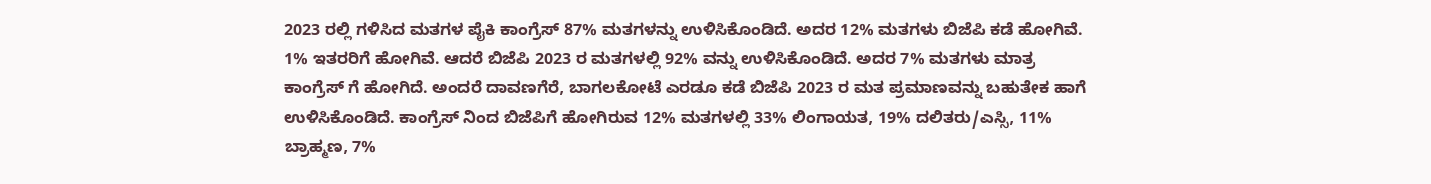2023 ರಲ್ಲಿ ಗಳಿಸಿದ ಮತಗಳ ಪೈಕಿ ಕಾಂಗ್ರೆಸ್ 87% ಮತಗಳನ್ನು ಉಳಿಸಿಕೊಂಡಿದೆ. ಅದರ 12% ಮತಗಳು ಬಿಜೆಪಿ ಕಡೆ ಹೋಗಿವೆ. 1% ಇತರರಿಗೆ ಹೋಗಿವೆ. ಆದರೆ ಬಿಜೆಪಿ 2023 ರ ಮತಗಳಲ್ಲಿ 92% ವನ್ನು ಉಳಿಸಿಕೊಂಡಿದೆ. ಅದರ 7% ಮತಗಳು ಮಾತ್ರ ಕಾಂಗ್ರೆಸ್ ಗೆ ಹೋಗಿದೆ. ಅಂದರೆ ದಾವಣಗೆರೆ, ಬಾಗಲಕೋಟೆ ಎರಡೂ ಕಡೆ ಬಿಜೆಪಿ 2023 ರ ಮತ ಪ್ರಮಾಣವನ್ನು ಬಹುತೇಕ ಹಾಗೆ ಉಳಿಸಿಕೊಂಡಿದೆ. ಕಾಂಗ್ರೆಸ್ ನಿಂದ ಬಿಜೆಪಿಗೆ ಹೋಗಿರುವ 12% ಮತಗಳಲ್ಲಿ 33% ಲಿಂಗಾಯತ, 19% ದಲಿತರು/ಎಸ್ಸಿ, 11% ಬ್ರಾಹ್ಮಣ, 7%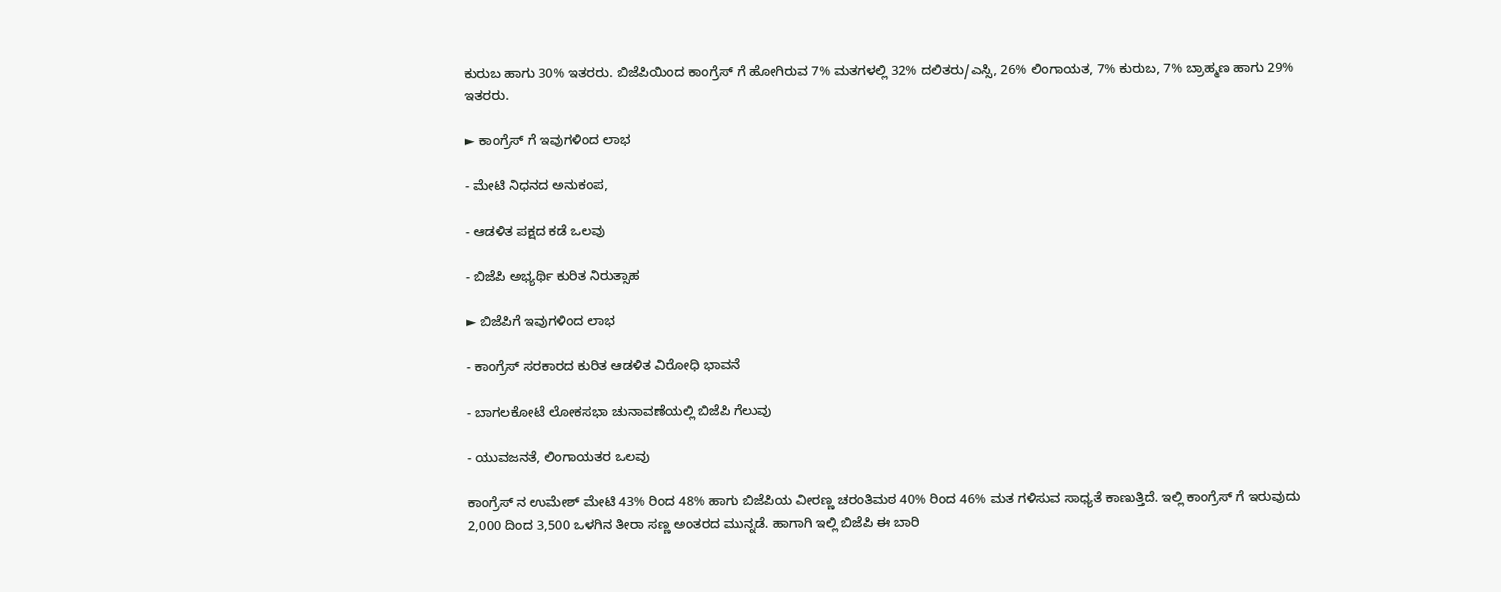ಕುರುಬ ಹಾಗು 30% ಇತರರು. ಬಿಜೆಪಿಯಿಂದ ಕಾಂಗ್ರೆಸ್ ಗೆ ಹೋಗಿರುವ 7% ಮತಗಳಲ್ಲಿ 32% ದಲಿತರು/ಎಸ್ಸಿ, 26% ಲಿಂಗಾಯತ, 7% ಕುರುಬ, 7% ಬ್ರಾಹ್ಮಣ ಹಾಗು 29% ಇತರರು.

► ಕಾಂಗ್ರೆಸ್ ಗೆ ಇವುಗಳಿಂದ ಲಾಭ

- ಮೇಟಿ ನಿಧನದ ಅನುಕಂಪ,

- ಆಡಳಿತ ಪಕ್ಷದ ಕಡೆ ಒಲವು

- ಬಿಜೆಪಿ ಅಭ್ಯರ್ಥಿ ಕುರಿತ ನಿರುತ್ಸಾಹ

► ಬಿಜೆಪಿಗೆ ಇವುಗಳಿಂದ ಲಾಭ

- ಕಾಂಗ್ರೆಸ್ ಸರಕಾರದ ಕುರಿತ ಆಡಳಿತ ವಿರೋಧಿ ಭಾವನೆ

- ಬಾಗಲಕೋಟೆ ಲೋಕಸಭಾ ಚುನಾವಣೆಯಲ್ಲಿ ಬಿಜೆಪಿ ಗೆಲುವು

- ಯುವಜನತೆ, ಲಿಂಗಾಯತರ ಒಲವು

ಕಾಂಗ್ರೆಸ್ ನ ಉಮೇಶ್ ಮೇಟಿ 43% ರಿಂದ 48% ಹಾಗು ಬಿಜೆಪಿಯ ವೀರಣ್ಣ ಚರಂತಿಮಠ 40% ರಿಂದ 46% ಮತ ಗಳಿಸುವ ಸಾಧ್ಯತೆ ಕಾಣುತ್ತಿದೆ. ಇಲ್ಲಿ ಕಾಂಗ್ರೆಸ್ ಗೆ ಇರುವುದು 2,000 ದಿಂದ 3,500 ಒಳಗಿನ ತೀರಾ ಸಣ್ಣ ಅಂತರದ ಮುನ್ನಡೆ. ಹಾಗಾಗಿ ಇಲ್ಲಿ ಬಿಜೆಪಿ ಈ ಬಾರಿ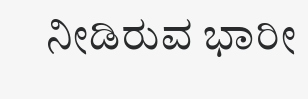ನೀಡಿರುವ ಭಾರೀ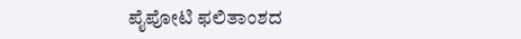ಪೈಪೋಟಿ ಫಲಿತಾಂಶದ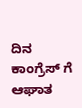ದಿನ ಕಾಂಗ್ರೆಸ್ ಗೆ ಆಘಾತ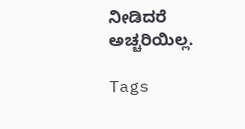ನೀಡಿದರೆ ಅಚ್ಚರಿಯಿಲ್ಲ.

Tags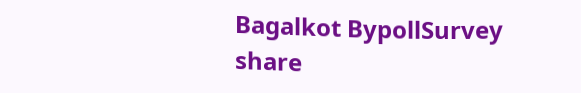Bagalkot BypollSurvey
share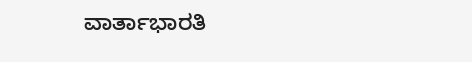ವಾರ್ತಾಭಾರತಿ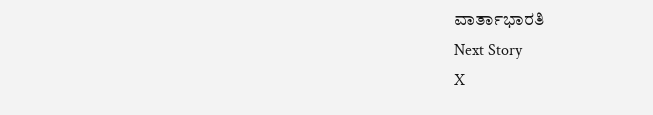ವಾರ್ತಾಭಾರತಿ
Next Story
X